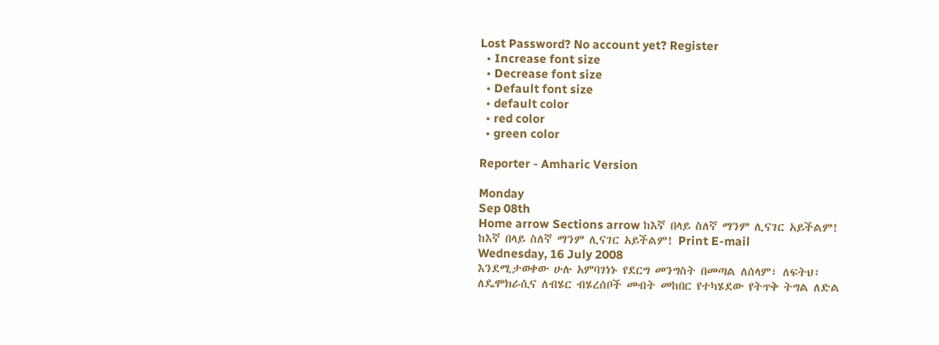Lost Password? No account yet? Register
  • Increase font size
  • Decrease font size
  • Default font size
  • default color
  • red color
  • green color

Reporter - Amharic Version

Monday
Sep 08th
Home arrow Sections arrow ከእኛ በላይ ስለኛ ማንም ሊናገር አይችልም!
ከእኛ በላይ ስለኛ ማንም ሊናገር አይችልም! Print E-mail
Wednesday, 16 July 2008
እንደሚታወቀው ሁሉ አምባገነኑ የደርግ መንግስት በመጣል ለሰላም፣ ለፍትህ፣ ለዴሞክራሲና ለብሄር ብሄረሰቦች መብት መከበር የተካሄደው የትጥቅ ትግል ለድል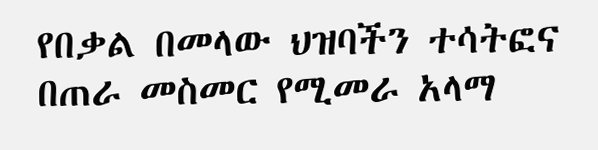የበቃል በመላው ህዝባችን ተሳትፎና በጠራ መስመር የሚመራ አላማ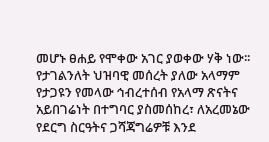መሆኑ ፀሐይ የሞቀው አገር ያወቀው ሃቅ ነው፡፡ የታገልንለት ህዝባዊ መሰረት ያለው አላማም የታጋዩን የመላው ኅብረተሰብ የአላማ ጽናትና አይበገሬነት በተግባር ያስመሰከረ፣ ለአረመኔው የደርግ ስርዓትና ጋሻጃግሬዎቹ እንደ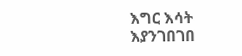እግር እሳት እያንገበገበ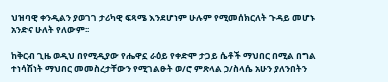ህዝባዊ ቀንዲልን ያወገገ ታሪካዊ ፍጻሜ እንደሆነም ሁሉም የሚመሰክርለት ጉዳይ መሆኑ አንድና ሁለት የለውም፡፡

ከቅርብ ጊዜ ወዲህ በየሚዲያው የሔዋኗ ራዕይ የቀድሞ ታጋይ ሴቶች ማህበር በሚል በግል ተነሳሽነት ማህበር መመስረታቸውን የሚገልፁት ወ/ሮ ምጽላል ኃ/ስላሴ አሁን ያለንበትን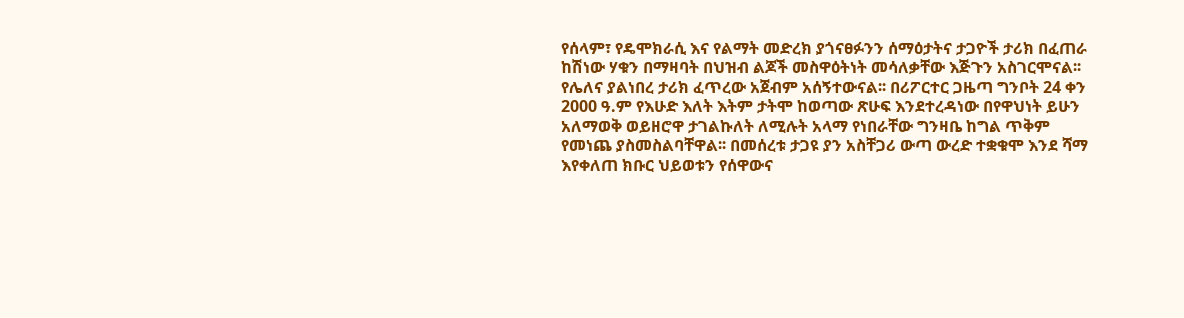የሰላም፣ የዴሞክራሲ እና የልማት መድረክ ያጎናፀፉንን ሰማዕታትና ታጋዮች ታሪክ በፈጠራ ከሽነው ሃቁን በማዛባት በህዝብ ልጆች መስዋዕትነት መሳለቃቸው እጅጉን አስገርሞናል፡፡ የሌለና ያልነበረ ታሪክ ፈጥረው አጀብም አሰኝተውናል፡፡ በሪፖርተር ጋዜጣ ግንቦት 24 ቀን 2000 ዓ.ም የእሁድ እለት እትም ታትሞ ከወጣው ጽሁፍ እንደተረዳነው በየዋህነት ይሁን አለማወቅ ወይዘሮዋ ታገልኩለት ለሚሉት አላማ የነበራቸው ግንዛቤ ከግል ጥቅም የመነጨ ያስመስልባቸዋል፡፡ በመሰረቱ ታጋዩ ያን አስቸጋሪ ውጣ ውረድ ተቋቁሞ እንደ ሻማ እየቀለጠ ክቡር ህይወቱን የሰዋውና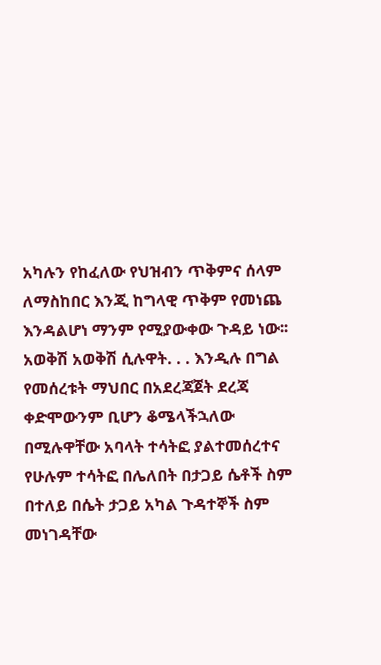አካሉን የከፈለው የህዝብን ጥቅምና ሰላም ለማስከበር እንጂ ከግላዊ ጥቅም የመነጨ እንዳልሆነ ማንም የሚያውቀው ጉዳይ ነው፡፡ አወቅሽ አወቅሽ ሲሉዋት. . . እንዲሉ በግል የመሰረቱት ማህበር በአደረጃጀት ደረጃ ቀድሞውንም ቢሆን ቆሜላችኋለው  በሚሉዋቸው አባላት ተሳትፎ ያልተመሰረተና የሁሉም ተሳትፎ በሌለበት በታጋይ ሴቶች ስም በተለይ በሴት ታጋይ አካል ጉዳተኞች ስም መነገዳቸው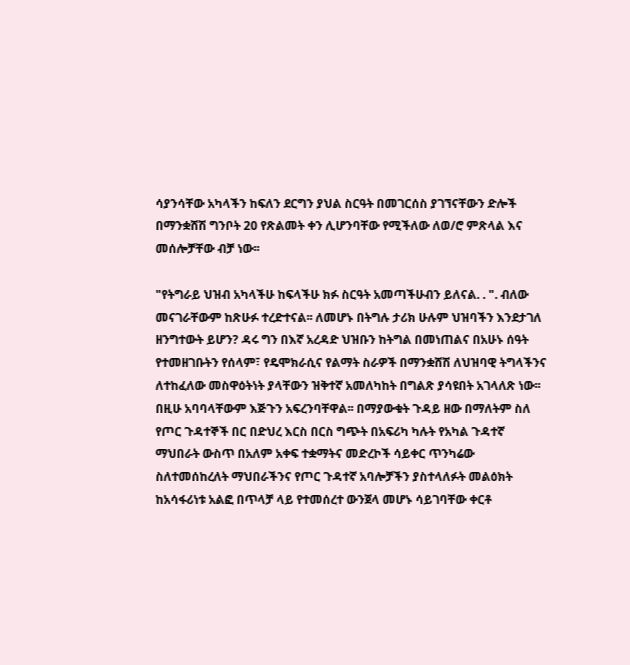ሳያንሳቸው አካላችን ከፍለን ደርግን ያህል ስርዓት በመገርሰስ ያገኘናቸውን ድሎች በማንቋሸሽ ግንቦት 20 የጽልመት ቀን ሊሆንባቸው የሚችለው ለወ/ሮ ምጽላል እና መሰሎቻቸው ብቻ ነው፡፡

"የትግራይ ህዝብ አካላችሁ ከፍላችሁ ክፉ ስርዓት አመጣችሁብን ይለናል. . ". ብለው መናገራቸውም ከጽሁፉ ተረድተናል፡፡ ለመሆኑ በትግሉ ታሪክ ሁሉም ህዝባችን እንደታገለ ዘንግተውት ይሆን? ዳሩ ግን በእኛ አረዳድ ህዝቡን ከትግል በመነጠልና በአሁኑ ሰዓት የተመዘገቡትን የሰላም፣ የዴሞክራሲና የልማት ስራዎች በማንቋሸሽ ለህዝባዊ ትግላችንና ለተከፈለው መስዋዕትነት ያላቸውን ዝቅተኛ አመለካከት በግልጽ ያሳዩበት አገላለጽ ነው፡፡ በዚሁ አባባላቸውም እጅጉን አፍረንባቸዋል፡፡ በማያውቁት ጉዳይ ዘው በማለትም ስለ የጦር ጉዳተኞች በር በድህረ እርስ በርስ ግጭት በአፍሪካ ካሉት የአካል ጉዳተኛ ማህበራት ውስጥ በአለም አቀፍ ተቋማትና መድረኮች ሳይቀር ጥንካሬው ስለተመሰከረለት ማህበራችንና የጦር ጉዳተኛ አባሎቻችን ያስተላለፉት መልዕክት ከአሳፋሪነቱ አልፎ በጥላቻ ላይ የተመሰረተ ውንጀላ መሆኑ ሳይገባቸው ቀርቶ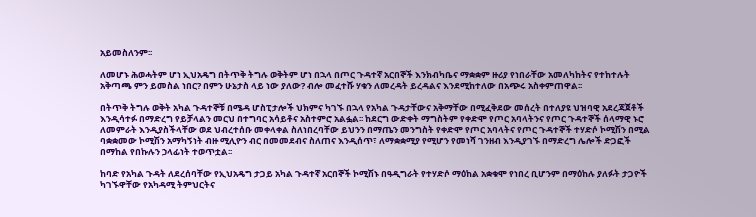አይመስለንም፡፡

ለመሆኑ ሕወሓትም ሆነ ኢህአዴግ በትጥቅ ትግሉ ወቅትም ሆነ በኋላ በጦር ጉዳተኛ አርበኞች እንክብካቤና ማቋቋም ዙሪያ የነበራቸው አመለካከትና የተከተሉት አቅጣጫ ምን ይመስል ነበር? በምን ሁኔታስ ላይ ነው ያለው? ብሎ መፈተሹ ሃቁን ለመረዳት ይረዳልና እንደሚከተለው በአጭሩ አስቀምጠዋል፡፡

በትጥቅ ትግሉ ወቅት አካል ጉዳተኞቹ በሜዳ ሆስፒታሎች ህክምና ካገኙ በኋላ የአካል ጉዳታቸውና አቅማቸው በሚፈቅደው መሰረት በተለያዩ ህዝባዊ አደረጃጀቶች እንዲሳተፉ በማድረግ የይቻላልን መርህ በተግባር አሳይቶና አስተምሮ አልፏል፡፡ ከደርግ ውድቀት ማግስትም የቀድሞ የጦር አባላትንና የጦር ጉዳተኞች ሰላማዊ ኑሮ ለመምራት እንዲያስችላቸው ወደ ህብረተሰቡ መቀላቀል ስለነበረባቸው ይህንን በማጤን መንግስት የቀድሞ የጦር አባላትና የጦር ጉዳተኞች ተሃድሶ ኮሚሽን በሚል ባቋቋመው ኮሚሽን አማካኝነት ብዙ ሚሊዮን ብር በመመደብና ስለጠና እንዲሰጥ፣ ለማቋቋሚያ የሚሆን የመነሻ ገንዘብ እንዲያገኙ በማድረግ ሌሎች ድጋፎች በማከል የበኩሉን ኃላፊነት ተወጥቷል፡፡

ከባድ የአካል ጉዳት ለደረሰባቸው የኢህአዴግ ታጋይ አካል ጉዳተኛ አርበኞች ኮሚሽኑ በዓዲግራት የተሃድሶ ማዕከል አቋቁሞ የነበረ ቢሆንም በማዕከሉ ያለፉት ታጋዮች ካገኙዋቸው የአካዳሚ ትምህርትና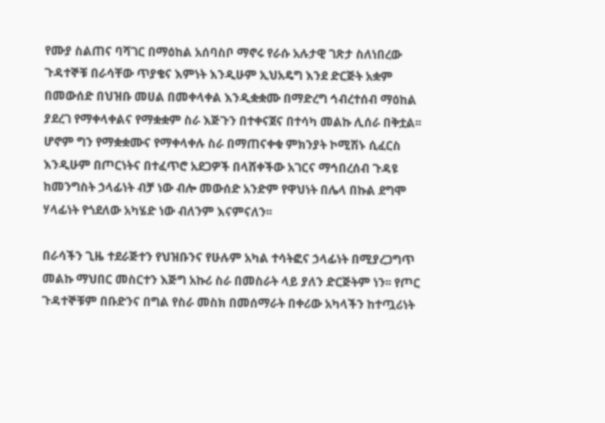የሙያ ስልጠና ባሻገር በማዕከል አሰባስቦ ማኖሩ የራሱ አሉታዊ ገጽታ ስለነበረው ጉዳተኞቹ በራሳቸው ጥያቄና እምነት እንዲሁም ኢህአዴግ እንደ ድርጅት አቋም በመውሰድ በህዝቡ መሀል በመቀላቀል እንዲቋቋሙ በማድረግ ኅብረተሰብ ማዕከል ያደረገ የማቀላቀልና የማቋቋም ስራ እጅጉን በተቀናጀና በተሳካ መልኩ ሊሰራ በቅቷል፡፡ ሆኖም ግን የማቋቋሙና የማቀላቀሉ ስራ በማጠናቀቁ ምክንያት ኮሚሽኑ ሲፈርስ እንዲሁም በጦርነትና በተፈጥሮ አደጋዎች በላሸቀችው አገርና ማኅበረሰብ ጉዳዩ ከመንግስት ኃላፊነት ብቻ ነው ብሎ መውሰድ አንድም የዋህነት በሌላ በኩል ደግሞ ሃላፊነት የጎደለው አካሄድ ነው ብለንም እናምናለን፡፡

በራሳችን ጊዜ ተደራጅተን የህዝቡንና የሁሉም አካል ተሳትፎና ኃላፊነት በሚያረጋግጥ መልኩ ማህበር መስርተን እጅግ አኩሪ ስራ በመስራት ላይ ያለን ድርጅትም ነን፡፡ የጦር ጉዳተኞቹም በቡድንና በግል የስራ መስክ በመሰማራት በቀሪው አካላችን ከተጧሪነት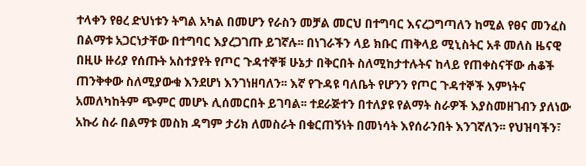ተላቀን የፀረ ድህነቱን ትግል አካል በመሆን የራስን መቻል መርህ በተግባር እናረጋግጣለን ከሚል የፀና መንፈስ በልማቱ አጋርነታቸው በተግባር እያረጋገጡ ይገኛሉ፡፡ በነገራችን ላይ ክቡር ጠቅላይ ሚኒስትር አቶ መለስ ዜናዊ በዚሁ ዙሪያ የሰጡት አስተያየት የጦር ጉዳተኞቹ ሁኔታ በቅርበት ስለሚከታተሉትና ከላይ የጠቀስናቸው ሐቆች ጠንቅቀው ስለሚያውቁ እንደሆነ እንገነዘባለን፡፡ እኛ የጉዳዩ ባለቤት የሆንን የጦር ጉዳተኞች እምነትና አመለካከትም ጭምር መሆኑ ሊሰመርበት ይገባል፡፡ ተደራጅተን በተለያዩ የልማት ስራዎች እያስመዘገብን ያለነው አኩሪ ስራ በልማቱ መስክ ዳግም ታሪክ ለመስራት በቁርጠኝነት በመነሳት እየሰራንበት እንገኛለን፡፡ የህዝባችን፣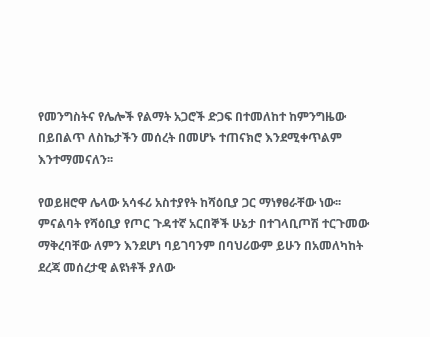የመንግስትና የሌሎች የልማት አጋሮች ድጋፍ በተመለከተ ከምንግዜው በይበልጥ ለስኬታችን መሰረት በመሆኑ ተጠናክሮ እንደሚቀጥልም እንተማመናለን፡፡

የወይዘሮዋ ሌላው አሳፋሪ አስተያየት ከሻዕቢያ ጋር ማነፃፀራቸው ነው፡፡ ምናልባት የሻዕቢያ የጦር ጉዳተኛ አርበኞች ሁኔታ በተገላቢጦሽ ተርጉመው ማቅረባቸው ለምን እንደሆነ ባይገባንም በባህሪውም ይሁን በአመለካከት ደረጃ መሰረታዊ ልዩነቶች ያለው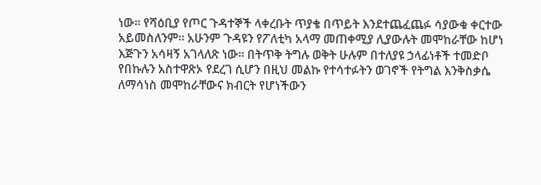ነው፡፡ የሻዕቢያ የጦር ጉዳተኞች ላቀረቡት ጥያቄ በጥይት እንደተጨፈጨፉ ሳያውቁ ቀርተው አይመስለንም፡፡ አሁንም ጉዳዩን የፖለቲካ አላማ መጠቀሚያ ሊያውሉት መሞከራቸው ከሆነ እጅጉን አሳዛኝ አገላለጽ ነው፡፡ በትጥቅ ትግሉ ወቅት ሁሉም በተለያዩ ኃላፊነቶች ተመድቦ የበኩሉን አስተዋጽኦ የደረገ ሲሆን በዚህ መልኩ የተሳተፉትን ወገኖች የትግል እንቅስቃሴ ለማሳነስ መሞከራቸውና ክብርት የሆነችውን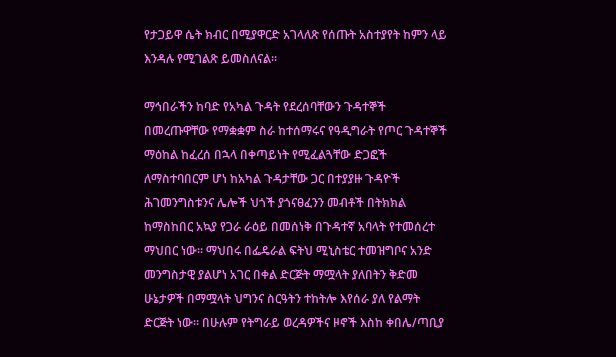የታጋይዋ ሴት ክብር በሚያዋርድ አገላለጽ የሰጡት አስተያየት ከምን ላይ እንዳሉ የሚገልጽ ይመስለናል፡፡

ማኅበራችን ከባድ የአካል ጉዳት የደረሰባቸውን ጉዳተኞች በመረጡዋቸው የማቋቋም ስራ ከተሰማሩና የዓዲግራት የጦር ጉዳተኞች ማዕከል ከፈረሰ በኋላ በቀጣይነት የሚፈልጓቸው ድጋፎች ለማስተባበርም ሆነ ከአካል ጉዳታቸው ጋር በተያያዙ ጉዳዮች ሕገመንግስቱንና ሌሎች ህጎች ያጎናፀፈንን መብቶች በትክክል ከማስከበር አኳያ የጋራ ራዕይ በመሰነቅ በጉዳተኛ አባላት የተመሰረተ ማህበር ነው፡፡ ማህበሩ በፌዴራል ፍትህ ሚኒስቴር ተመዝግቦና አንድ መንግስታዊ ያልሆነ አገር በቀል ድርጅት ማሟላት ያለበትን ቅድመ ሁኔታዎች በማሟላት ህግንና ስርዓትን ተከትሎ እየሰራ ያለ የልማት ድርጅት ነው፡፡ በሁሉም የትግራይ ወረዳዎችና ዞኖች እስከ ቀበሌ/ጣቢያ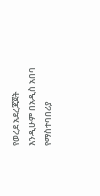የወረደ አደረጃጀት እንዲሁም በአዲስ አበባ የማስተባበሪያ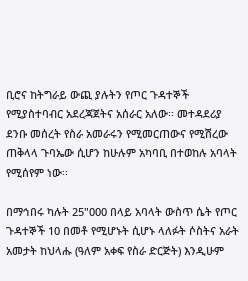ቢሮና ከትግራይ ውጪ ያሉትን የጦር ጉዳተኞች የሚያስተባብር አደረጃጀትና አሰራር አለው፡፡ መተዳደሪያ ደንቡ መሰረት የስራ አመራሩን የሚመርጠውና የሚሽረው ጠቅላላ ጉባኤው ሲሆን ከሁሉም አካባቢ በተወከሉ አባላት የሚሰየም ነው፡፡

በማኅበሩ ካሉት 25"000 በላይ አባላት ውስጥ ሴት የጦር ጉዳተኞች 10 በመቶ የሚሆኑት ሲሆኑ ላለፉት ሶስትና አራት አመታት ከህላሑ (ዓለም አቀፍ የስራ ድርጅት) እንዲሁም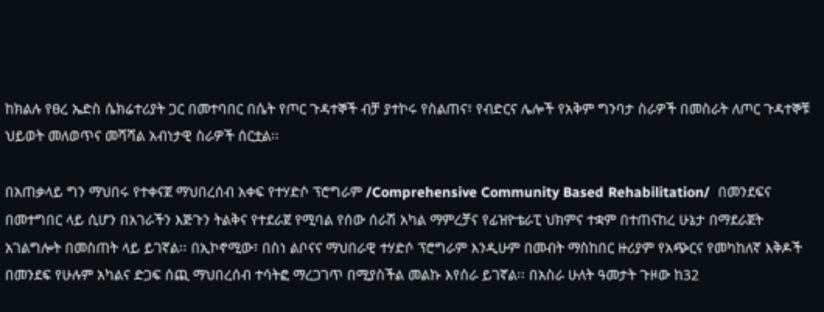ከክልሉ የፀረ ኤድስ ሴክሬተሪያት ጋር በመተባበር በሴት የጦር ጉዳተኞች ብቻ ያተኮሩ የስልጠና፣ የብድርና ሌሎች የአቅም ግንባታ ስራዎች በመስራት ለጦር ጉዳተኞቹ ህይወት መለወጥና መሻሻል አብነታዊ ስራዎች ሰርቷል፡፡

በአጠቃላይ ግን ማህበሩ የተቀናጀ ማህበረሰብ አቀፍ የተሃድሶ ፕሮግራም /Comprehensive Community Based Rehabilitation/  በመንደፍና በመተግበር ላይ ሲሆን በአገራችን እጅጉን ትልቅና የተደራጀ የሚባል የሰው ሰራሽ አካል ማምረቻና የፊዝዮቴራፒ ህክምና ተቋም በተጠናከረ ሁኔታ በማደራጀት አገልግሎት በመስጠት ላይ ይገኛል፡፡ በኢኮኖሚው፣ በስነ ልቦናና ማህበራዊ ተሃድሶ ፕሮግራም እንዲሁም በመብት ማስከበር ዙሪያም የአጭርና የመካከለኛ እቅዶች በመንደፍ የሁሉም አካልና ድጋፍ ሰጪ ማህበረሰብ ተሳትፎ ማረጋገጥ በሚያስችል መልኩ እየሰራ ይገኛል፡፡ በአስራ ሁለት ዓመታት ጉዞው ከ32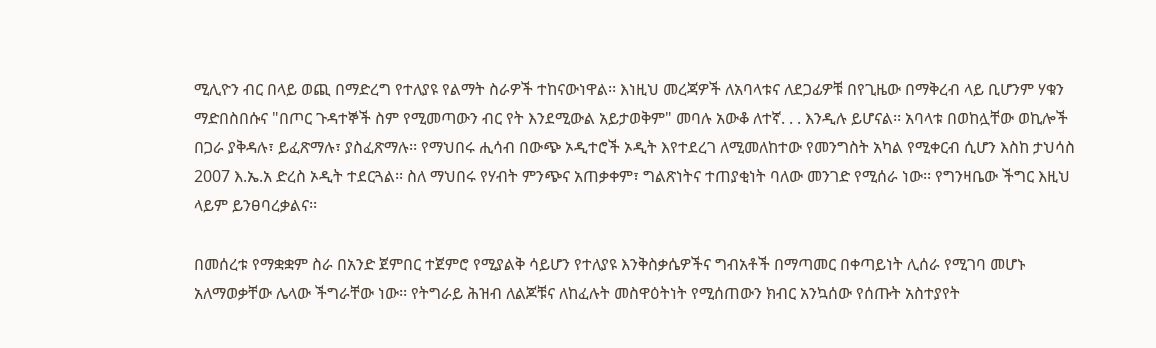ሚሊዮን ብር በላይ ወጪ በማድረግ የተለያዩ የልማት ስራዎች ተከናውነዋል፡፡ እነዚህ መረጃዎች ለአባላቱና ለደጋፊዎቹ በየጊዜው በማቅረብ ላይ ቢሆንም ሃቁን ማድበስበሱና "በጦር ጉዳተኞች ስም የሚመጣውን ብር የት እንደሚውል አይታወቅም" መባሉ አውቆ ለተኛ. . . እንዲሉ ይሆናል፡፡ አባላቱ በወከሏቸው ወኪሎች በጋራ ያቅዳሉ፣ ይፈጽማሉ፣ ያስፈጽማሉ፡፡ የማህበሩ ሒሳብ በውጭ ኦዲተሮች ኦዲት እየተደረገ ለሚመለከተው የመንግስት አካል የሚቀርብ ሲሆን እስከ ታህሳስ 2007 እ.ኤ.አ ድረስ ኦዲት ተደርጓል፡፡ ስለ ማህበሩ የሃብት ምንጭና አጠቃቀም፣ ግልጽነትና ተጠያቂነት ባለው መንገድ የሚሰራ ነው፡፡ የግንዛቤው ችግር እዚህ ላይም ይንፀባረቃልና፡፡

በመሰረቱ የማቋቋም ስራ በአንድ ጀምበር ተጀምሮ የሚያልቅ ሳይሆን የተለያዩ እንቅስቃሴዎችና ግብአቶች በማጣመር በቀጣይነት ሊሰራ የሚገባ መሆኑ አለማወቃቸው ሌላው ችግራቸው ነው፡፡ የትግራይ ሕዝብ ለልጆቹና ለከፈሉት መስዋዕትነት የሚሰጠውን ክብር አንኳሰው የሰጡት አስተያየት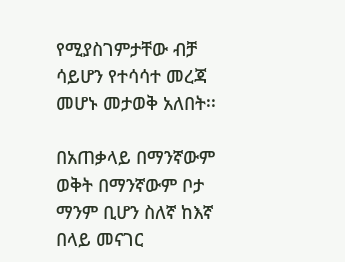የሚያስገምታቸው ብቻ ሳይሆን የተሳሳተ መረጃ መሆኑ መታወቅ አለበት፡፡

በአጠቃላይ በማንኛውም ወቅት በማንኛውም ቦታ ማንም ቢሆን ስለኛ ከእኛ በላይ መናገር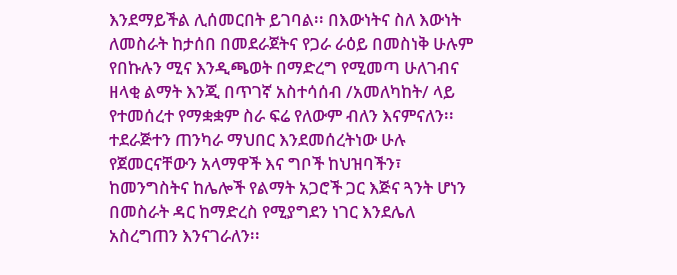እንደማይችል ሊሰመርበት ይገባል፡፡ በእውነትና ስለ እውነት ለመስራት ከታሰበ በመደራጀትና የጋራ ራዕይ በመስነቅ ሁሉም የበኩሉን ሚና እንዲጫወት በማድረግ የሚመጣ ሁለገብና ዘላቂ ልማት እንጂ በጥገኛ አስተሳሰብ /አመለካከት/ ላይ የተመሰረተ የማቋቋም ስራ ፍሬ የለውም ብለን እናምናለን፡፡ ተደራጅተን ጠንካራ ማህበር እንደመሰረትነው ሁሉ የጀመርናቸውን አላማዋች እና ግቦች ከህዝባችን፣ ከመንግስትና ከሌሎች የልማት አጋሮች ጋር እጅና ጓንት ሆነን በመስራት ዳር ከማድረስ የሚያግደን ነገር እንደሌለ አስረግጠን እንናገራለን፡፡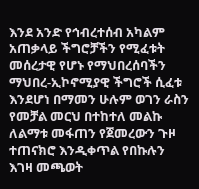እንደ አንድ የኅብረተሰብ አካልም አጠቃላይ ችግሮቻችን የሚፈቱት መሰረታዊ የሆኑ የማህበረሰባችን ማህበረ-ኢኮኖሚያዊ ችግሮች ሲፈቱ እንደሆነ በማመን ሁሉም ወገን ራስን የመቻል መርህ በተከተለ መልኩ ለልማቱ መፋጠን የጀመረውን ጉዞ ተጠናክሮ እንዲቀጥል የበኩሉን እገዛ መጫወት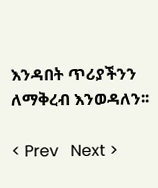እንዳበት ጥሪያችንን ለማቅረብ እንወዳለን፡፡

< Prev   Next >